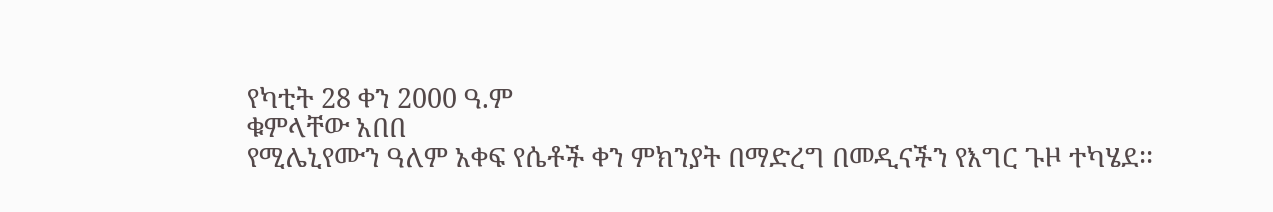የካቲት 28 ቀን 2000 ዓ.ም
ቁምላቸው አበበ
የሚሌኒየሙን ዓለም አቀፍ የሴቶች ቀን ምክንያት በማድረግ በመዲናችን የእግር ጉዞ ተካሄደ፡፡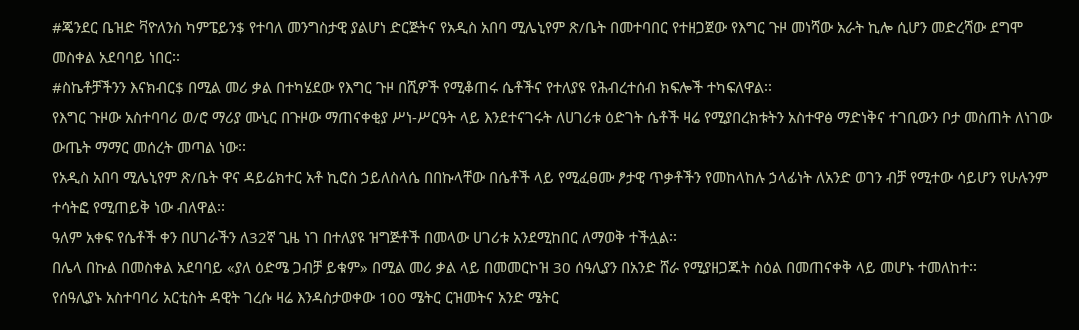#ጄንደር ቤዝድ ቫዮለንስ ካምፔይን$ የተባለ መንግስታዊ ያልሆነ ድርጅትና የአዲስ አበባ ሚሌኒየም ጽ/ቤት በመተባበር የተዘጋጀው የእግር ጉዞ መነሻው አራት ኪሎ ሲሆን መድረሻው ደግሞ መስቀል አደባባይ ነበር፡፡
#ስኬቶቻችንን እናክብር$ በሚል መሪ ቃል በተካሄደው የእግር ጉዞ በሺዎች የሚቆጠሩ ሴቶችና የተለያዩ የሕብረተሰብ ክፍሎች ተካፍለዋል፡፡
የእግር ጉዞው አስተባባሪ ወ/ሮ ማሪያ ሙኒር በጉዞው ማጠናቀቂያ ሥነ-ሥርዓት ላይ እንደተናገሩት ለሀገሪቱ ዕድገት ሴቶች ዛሬ የሚያበረክቱትን አስተዋፅ ማድነቅና ተገቢውን ቦታ መስጠት ለነገው ውጤት ማማር መሰረት መጣል ነው፡፡
የአዲስ አበባ ሚሌኒየም ጽ/ቤት ዋና ዳይሬክተር አቶ ኪሮስ ኃይለስላሴ በበኩላቸው በሴቶች ላይ የሚፈፀሙ ፆታዊ ጥቃቶችን የመከላከሉ ኃላፊነት ለአንድ ወገን ብቻ የሚተው ሳይሆን የሁሉንም ተሳትፎ የሚጠይቅ ነው ብለዋል፡፡
ዓለም አቀፍ የሴቶች ቀን በሀገራችን ለ32ኛ ጊዜ ነገ በተለያዩ ዝግጅቶች በመላው ሀገሪቱ አንደሚከበር ለማወቅ ተችሏል፡፡
በሌላ በኩል በመስቀል አደባባይ «ያለ ዕድሜ ጋብቻ ይቁም» በሚል መሪ ቃል ላይ በመመርኮዝ 30 ሰዓሊያን በአንድ ሸራ የሚያዘጋጁት ስዕል በመጠናቀቅ ላይ መሆኑ ተመለከተ፡፡
የሰዓሊያኑ አስተባባሪ አርቲስት ዳዊት ገረሱ ዛሬ እንዳስታወቀው 100 ሜትር ርዝመትና አንድ ሜትር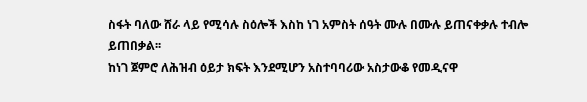ስፋት ባለው ሸራ ላይ የሚሳሉ ስዕሎች እስከ ነገ አምስት ሰዓት ሙሉ በሙሉ ይጠናቀቃሉ ተብሎ ይጠበቃል፡፡
ከነገ ጀምሮ ለሕዝብ ዕይታ ክፍት እንደሚሆን አስተባባሪው አስታውቆ የመዲናዋ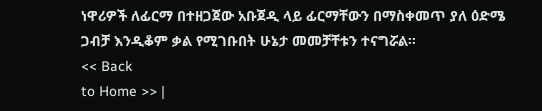ነዋሪዎች ለፊርማ በተዘጋጀው አቡጀዲ ላይ ፊርማቸውን በማስቀመጥ ያለ ዕድሜ ጋብቻ እንዲቆም ቃል የሚገቡበት ሁኔታ መመቻቸቱን ተናግሯል፡፡
<< Back
to Home >> |